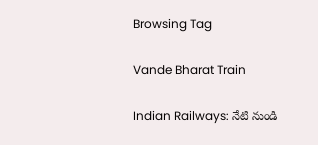Browsing Tag

Vande Bharat Train

Indian Railways: నేటి నుండి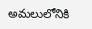అమలులోనికి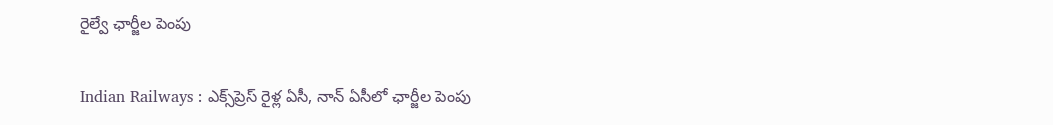రైల్వే ఛార్జీల పెంపు

Indian Railways : ఎక్స్‌ప్రెస్‌ రైళ్ల ఏసీ, నాన్‌ ఏసీలో ఛార్జీల పెంపు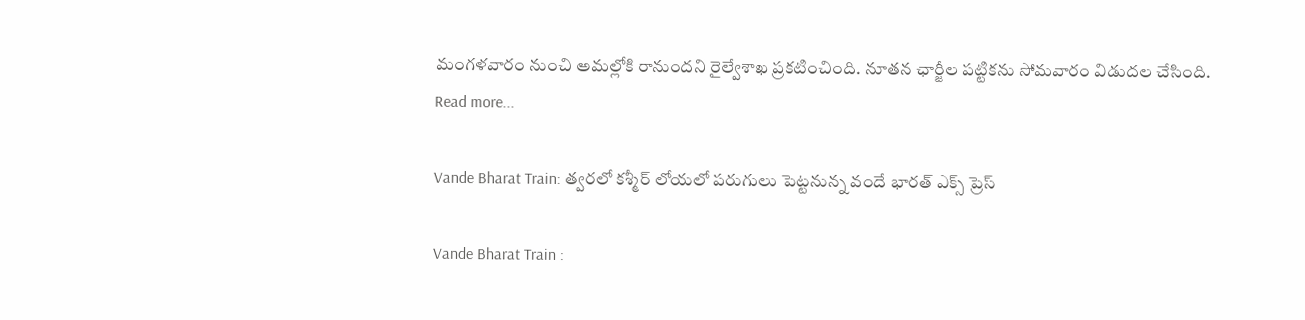మంగళవారం నుంచి అమల్లోకి రానుందని రైల్వేశాఖ ప్రకటించింది. నూతన ఛార్జీల పట్టికను సోమవారం విడుదల చేసింది.
Read more...

Vande Bharat Train: త్వరలో కశ్మీర్‌ లోయలో పరుగులు పెట్టనున్న వందే భారత్‌ ఎక్స్ ప్రెస్

Vande Bharat Train :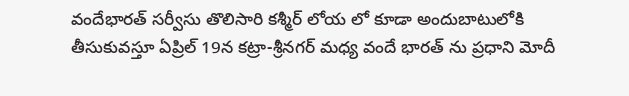వందేభారత్‌ సర్వీసు తొలిసారి కశ్మీర్‌ లోయ లో కూడా అందుబాటులోకి తీసుకువస్తూ ఏప్రిల్ 19న కట్రా-శ్రీనగర్‌ మధ్య వందే భారత్‌ ను ప్రధాని మోదీ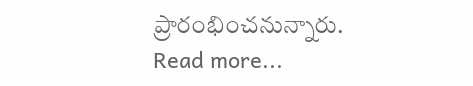ప్రారంభించనున్నారు.
Read more...